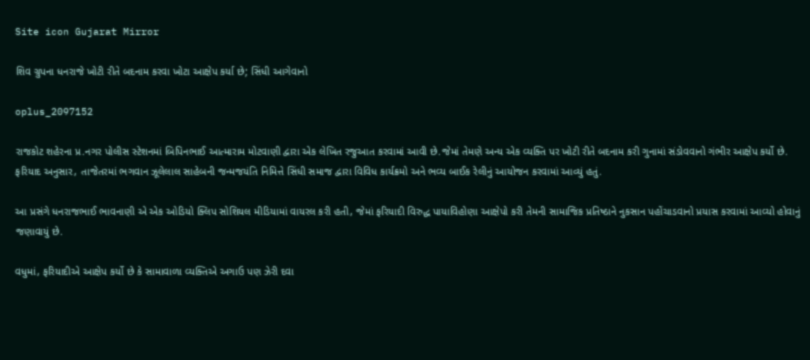Site icon Gujarat Mirror

શિવ ગ્રુપના ધનરાજે ખોટી રીતે બદનામ કરવા ખોટા આક્ષેપ કર્યા છે; સિંધી આગેવાનો

oplus_2097152

રાજકોટ શહેરના પ્ર.નગર પોલીસ સ્ટેશનમાં બિપિનભાઈ આત્મારામ મોટવાણી દ્વારા એક લેખિત રજુઆત કરવામાં આવી છે.જેમાં તેમણે અન્ય એક વ્યક્તિ પર ખોટી રીતે બદનામ કરી ગુનામાં સંડોવવાનો ગંભીર આક્ષેપ કર્યો છે. ફરિયાદ અનુસાર, તાજેતરમાં ભગવાન ઝૂલેલાલ સાહેબની જન્મજયંતિ નિમિત્તે સિંધી સમાજ દ્વારા વિવિધ કાર્યક્રમો અને ભવ્ય બાઈક રેલીનું આયોજન કરવામાં આવ્યું હતું.

આ પ્રસંગે ધનરાજભાઈ ભાવનાણી એ એક ઓડિયો ક્લિપ સોશિયલ મીડિયામાં વાયરલ કરી હતી, જેમાં ફરિયાદી વિરુદ્ધ પાયાવિહોણા આક્ષેપો કરી તેમની સામાજિક પ્રતિષ્ઠાને નુકસાન પહોંચાડવાનો પ્રયાસ કરવામાં આવ્યો હોવાનું જણાવાયું છે.

વધુમાં, ફરિયાદીએ આક્ષેપ કર્યો છે કે સામાવાળા વ્યક્તિએ અગાઉ પણ ઝેરી દવા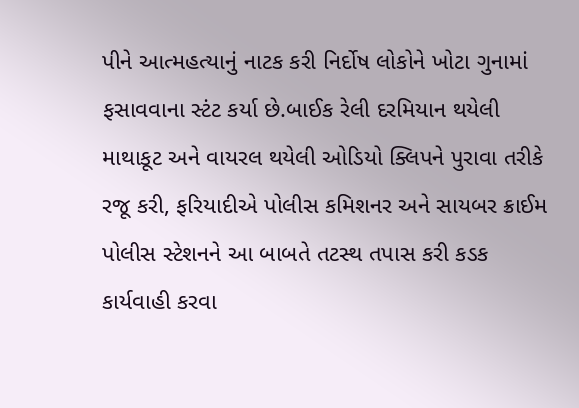પીને આત્મહત્યાનું નાટક કરી નિર્દોષ લોકોને ખોટા ગુનામાં ફસાવવાના સ્ટંટ કર્યા છે.બાઈક રેલી દરમિયાન થયેલી માથાકૂટ અને વાયરલ થયેલી ઓડિયો ક્લિપને પુરાવા તરીકે રજૂ કરી, ફરિયાદીએ પોલીસ કમિશનર અને સાયબર ક્રાઈમ પોલીસ સ્ટેશનને આ બાબતે તટસ્થ તપાસ કરી કડક કાર્યવાહી કરવા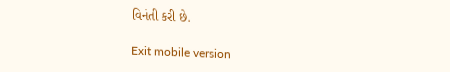વિનંતી કરી છે.

Exit mobile version